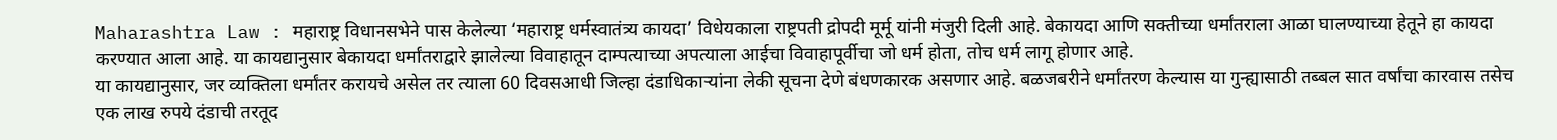Maharashtra Law : महाराष्ट्र विधानसभेने पास केलेल्या ‘महाराष्ट्र धर्मस्वातंत्र्य कायदा’ विधेयकाला राष्ट्रपती द्रोपदी मूर्मू यांनी मंजुरी दिली आहे. बेकायदा आणि सक्तीच्या धर्मांतराला आळा घालण्याच्या हेतूने हा कायदा करण्यात आला आहे. या कायद्यानुसार बेकायदा धर्मांतराद्वारे झालेल्या विवाहातून दाम्पत्याच्या अपत्याला आईचा विवाहापूर्वीचा जो धर्म होता, तोच धर्म लागू होणार आहे.
या कायद्यानुसार, जर व्यक्तिला धर्मांतर करायचे असेल तर त्याला 60 दिवसआधी जिल्हा दंडाधिकाऱ्यांना लेकी सूचना देणे बंधणकारक असणार आहे. बळजबरीने धर्मांतरण केल्यास या गुन्ह्यासाठी तब्बल सात वर्षांचा कारवास तसेच एक लाख रुपये दंडाची तरतूद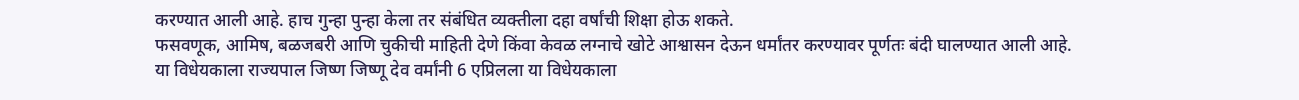करण्यात आली आहे. हाच गुन्हा पुन्हा केला तर संबंधित व्यक्तीला दहा वर्षांची शिक्षा होऊ शकते.
फसवणूक, आमिष, बळजबरी आणि चुकीची माहिती देणे किंवा केवळ लग्नाचे खोटे आश्वासन देऊन धर्मांतर करण्यावर पूर्णतः बंदी घालण्यात आली आहे.
या विधेयकाला राज्यपाल जिष्ण जिष्णू देव वर्मांनी 6 एप्रिलला या विधेयकाला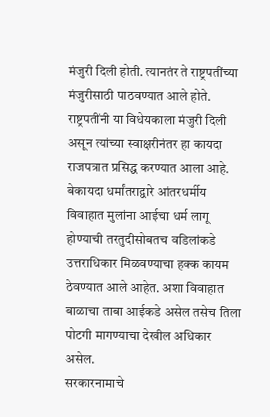मंजुरी दिली होती. त्यानतंर ते राष्ट्रपतींच्या मंजुरीसाठी पाठवण्यात आले होते. राष्ट्रपतींनी या विधेयकाला मंजुरी दिली असून त्यांच्या स्वाक्षरीनंतर हा कायदा राजपत्रात प्रसिद्ध करण्यात आला आहे.
बेकायदा धर्मांतराद्वारे आंतरधर्मीय विवाहात मुलांना आईचा धर्म लागू होण्याची तरतुदीसोबतच वडिलांकडे उत्तराधिकार मिळवण्याचा हक्क कायम ठेवण्यात आले आहेत. अशा विवाहात बाळाचा ताबा आईकडे असेल तसेच तिला पोटगी मागण्याचा देखील अधिकार असेल.
सरकारनामाचे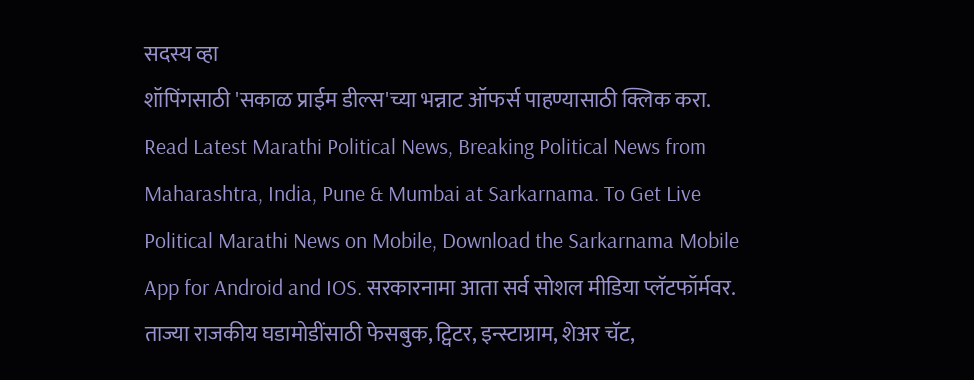सदस्य व्हा
शॉपिंगसाठी 'सकाळ प्राईम डील्स'च्या भन्नाट ऑफर्स पाहण्यासाठी क्लिक करा.
Read Latest Marathi Political News, Breaking Political News from Maharashtra, India, Pune & Mumbai at Sarkarnama. To Get Live Political Marathi News on Mobile, Download the Sarkarnama Mobile App for Android and IOS. सरकारनामा आता सर्व सोशल मीडिया प्लॅटफॉर्मवर. ताज्या राजकीय घडामोडींसाठी फेसबुक, ट्विटर, इन्स्टाग्राम, शेअर चॅट,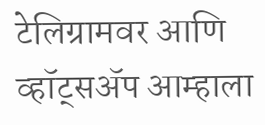टेलिग्रामवर आणि व्हॉट्सॲप आम्हाला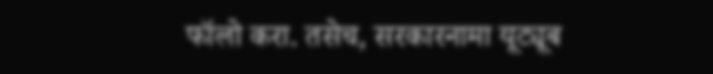फॉलो करा. तसेच, सरकारनामा यूट्यूब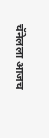चॅनेलला आजच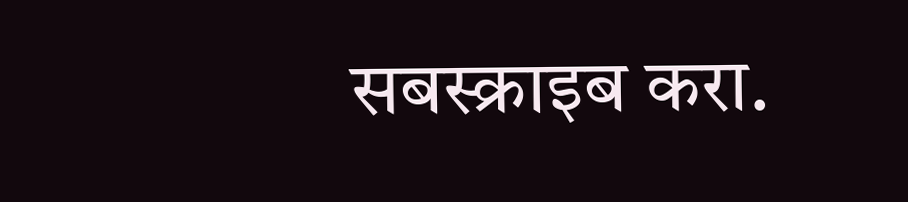सबस्क्राइब करा.